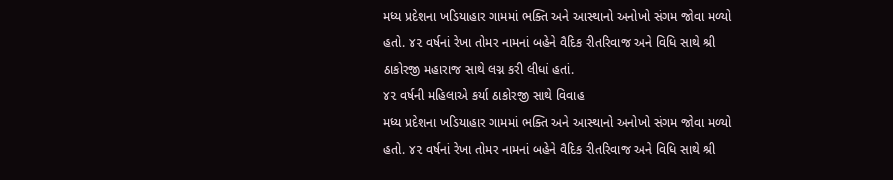મધ્ય પ્રદેશના ખડિયાહાર ગામમાં ભક્તિ અને આસ્થાનો અનોખો સંગમ જોવા મળ્યો હતો. ૪૨ વર્ષનાં રેખા તોમર નામનાં બહેને વૈદિક રીતરિવાજ અને વિધિ સાથે શ્રી ઠાકોરજી મહારાજ સાથે લગ્ન કરી લીધાં હતાં.
૪૨ વર્ષની મહિલાએ કર્યા ઠાકોરજી સાથે વિવાહ
મધ્ય પ્રદેશના ખડિયાહાર ગામમાં ભક્તિ અને આસ્થાનો અનોખો સંગમ જોવા મળ્યો હતો. ૪૨ વર્ષનાં રેખા તોમર નામનાં બહેને વૈદિક રીતરિવાજ અને વિધિ સાથે શ્રી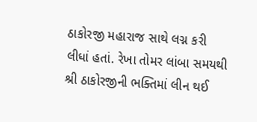ઠાકોરજી મહારાજ સાથે લગ્ન કરી લીધાં હતાં. રેખા તોમર લાંબા સમયથી શ્રી ઠાકોરજીની ભક્તિમાં લીન થઈ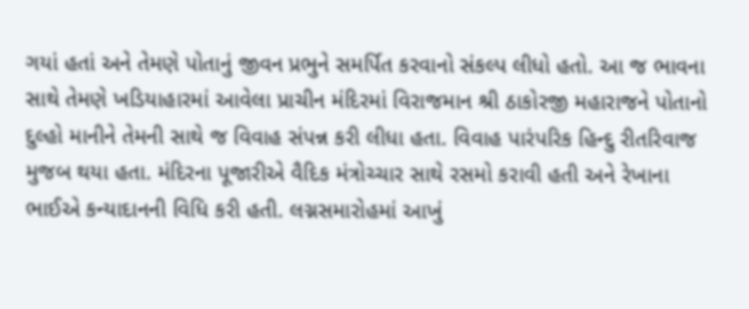ગયાં હતાં અને તેમણે પોતાનું જીવન પ્રભુને સમર્પિત કરવાનો સંકલ્પ લીધો હતો. આ જ ભાવના સાથે તેમણે ખડિયાહારમાં આવેલા પ્રાચીન મંદિરમાં વિરાજમાન શ્રી ઠાકોરજી મહારાજને પોતાનો દુલ્હો માનીને તેમની સાથે જ વિવાહ સંપન્ન કરી લીધા હતા. વિવાહ પારંપરિક હિન્દુ રીતરિવાજ મુજબ થયા હતા. મંદિરના પૂજારીએ વૈદિક મંત્રોચ્ચાર સાથે રસમો કરાવી હતી અને રેખાના ભાઈએ કન્યાદાનની વિધિ કરી હતી. લગ્નસમારોહમાં આખું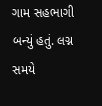ગામ સહભાગી બન્યું હતું. લગ્ન સમયે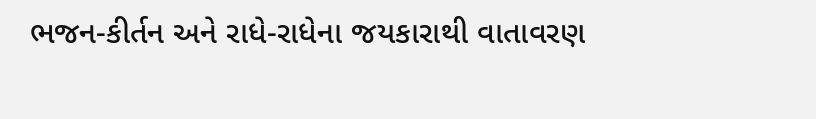ભજન-કીર્તન અને રાધે-રાધેના જયકારાથી વાતાવરણ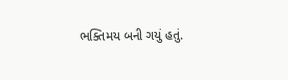ભક્તિમય બની ગયું હતું.